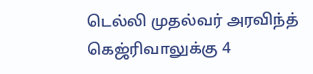டெல்லி முதல்வர் அரவிந்த் கெஜ்ரிவாலுக்கு 4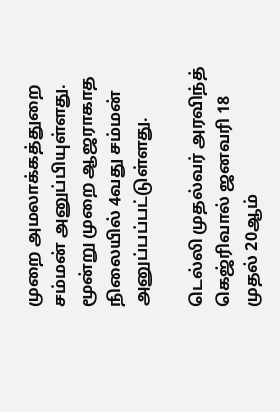முறை அமலாக்கத்துறை சம்மன் அனுப்பியுள்ளது. மூன்று முறை ஆஜராகாத நிலையில் 4வது சம்மன் அனுப்பப்பட்டுள்ளது.

டெல்லி முதல்வர் அரவிந்த் கெஜ்ரிவால் ஜனவரி 18 முதல் 20ஆம்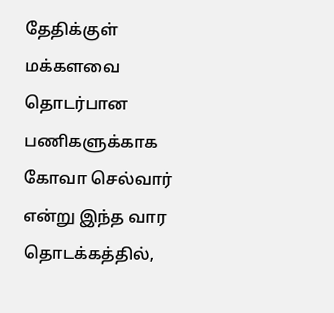தேதிக்குள் மக்களவை தொடர்பான பணிகளுக்காக கோவா செல்வார் என்று இந்த வார தொடக்கத்தில்,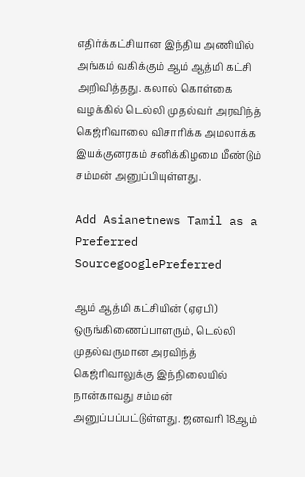எதிர்க்கட்சியான இந்திய அணியில் அங்கம் வகிக்கும் ஆம் ஆத்மி கட்சி அறிவித்தது. கலால் கொள்கை வழக்கில் டெல்லி முதல்வர் அரவிந்த் கெஜ்ரிவாலை விசாரிக்க அமலாக்க இயக்குனரகம் சனிக்கிழமை மீண்டும் சம்மன் அனுப்பியுள்ளது.

Add Asianetnews Tamil as a Preferred SourcegooglePreferred

ஆம் ஆத்மி கட்சியின் (ஏஏபி) ஒருங்கிணைப்பாளரும், டெல்லி முதல்வருமான அரவிந்த் கெஜ்ரிவாலுக்கு இந்நிலையில் நான்காவது சம்மன் அனுப்பப்பட்டுள்ளது. ஜனவரி 18ஆம்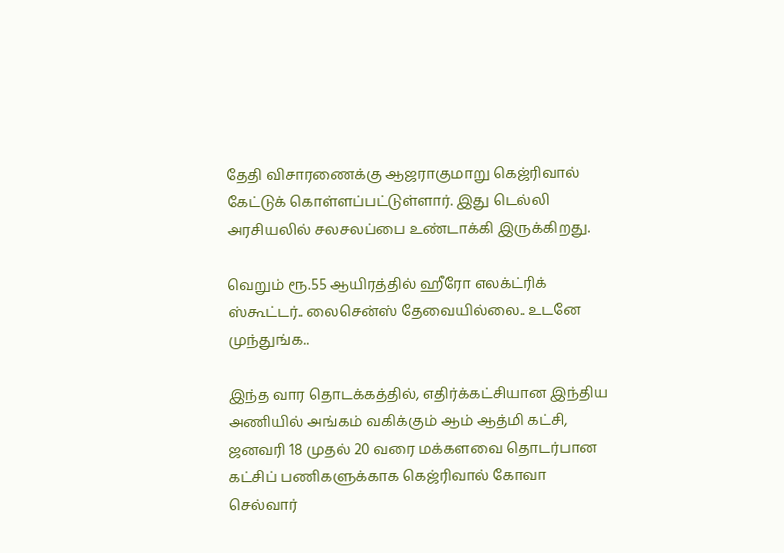தேதி விசாரணைக்கு ஆஜராகுமாறு கெஜ்ரிவால் கேட்டுக் கொள்ளப்பட்டுள்ளார். இது டெல்லி அரசியலில் சலசலப்பை உண்டாக்கி இருக்கிறது.

வெறும் ரூ.55 ஆயிரத்தில் ஹீரோ எலக்ட்ரிக் ஸ்கூட்டர்.. லைசென்ஸ் தேவையில்லை.. உடனே முந்துங்க..

இந்த வார தொடக்கத்தில், எதிர்க்கட்சியான இந்திய அணியில் அங்கம் வகிக்கும் ஆம் ஆத்மி கட்சி, ஜனவரி 18 முதல் 20 வரை மக்களவை தொடர்பான கட்சிப் பணிகளுக்காக கெஜ்ரிவால் கோவா செல்வார்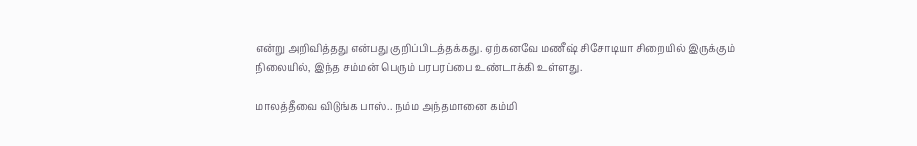என்று அறிவித்தது என்பது குறிப்பிடத்தக்கது. ஏற்கனவே மணீஷ் சிசோடியா சிறையில் இருக்கும் நிலையில், இந்த சம்மன் பெரும் பரபரப்பை உண்டாக்கி உள்ளது.

மாலத்தீவை விடுங்க பாஸ்.. நம்ம அந்தமானை கம்மி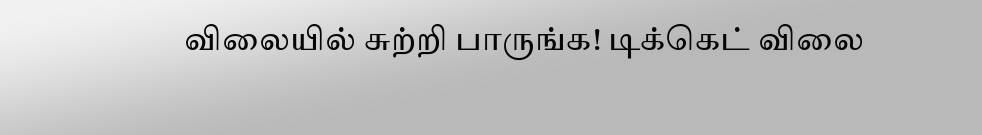விலையில் சுற்றி பாருங்க! டிக்கெட் விலை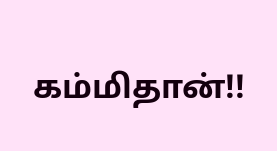கம்மிதான்!!